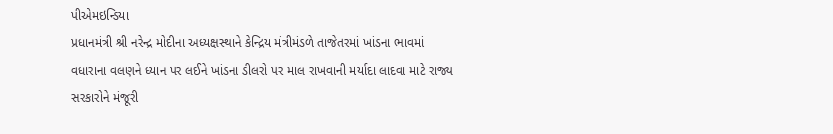પીએમઇન્ડિયા
પ્રધાનમંત્રી શ્રી નરેન્દ્ર મોદીના અધ્યક્ષસ્થાને કેન્દ્રિય મંત્રીમંડળે તાજેતરમાં ખાંડના ભાવમાં વધારાના વલણને ધ્યાન પર લઈને ખાંડના ડીલરો પર માલ રાખવાની મર્યાદા લાદવા માટે રાજ્ય સરકારોને મંજૂરી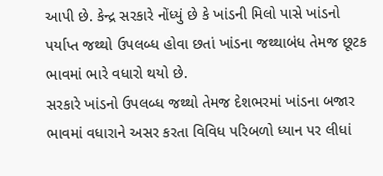આપી છે. કેન્દ્ર સરકારે નોંધ્યું છે કે ખાંડની મિલો પાસે ખાંડનો પર્યાપ્ત જથ્થો ઉપલબ્ધ હોવા છતાં ખાંડના જથ્થાબંધ તેમજ છૂટક ભાવમાં ભારે વધારો થયો છે.
સરકારે ખાંડનો ઉપલબ્ધ જથ્થો તેમજ દેશભરમાં ખાંડના બજાર ભાવમાં વધારાને અસર કરતા વિવિધ પરિબળો ધ્યાન પર લીધાં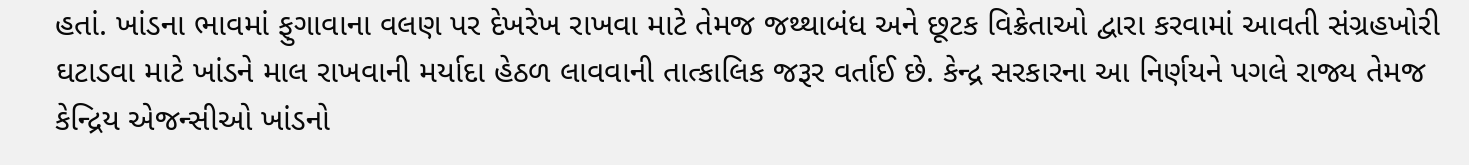હતાં. ખાંડના ભાવમાં ફુગાવાના વલણ પર દેખરેખ રાખવા માટે તેમજ જથ્થાબંધ અને છૂટક વિક્રેતાઓ દ્વારા કરવામાં આવતી સંગ્રહખોરી ઘટાડવા માટે ખાંડને માલ રાખવાની મર્યાદા હેઠળ લાવવાની તાત્કાલિક જરૂર વર્તાઈ છે. કેન્દ્ર સરકારના આ નિર્ણયને પગલે રાજ્ય તેમજ કેન્દ્રિય એજન્સીઓ ખાંડનો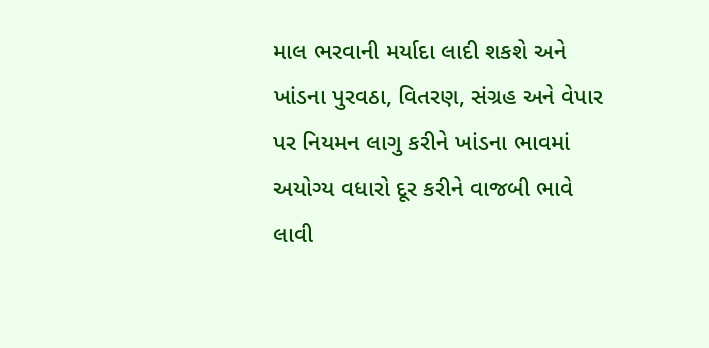માલ ભરવાની મર્યાદા લાદી શકશે અને ખાંડના પુરવઠા, વિતરણ, સંગ્રહ અને વેપાર પર નિયમન લાગુ કરીને ખાંડના ભાવમાં અયોગ્ય વધારો દૂર કરીને વાજબી ભાવે લાવી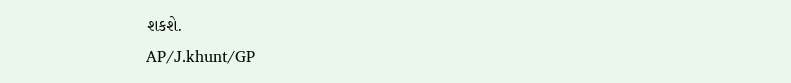શકશે.
AP/J.khunt/GP